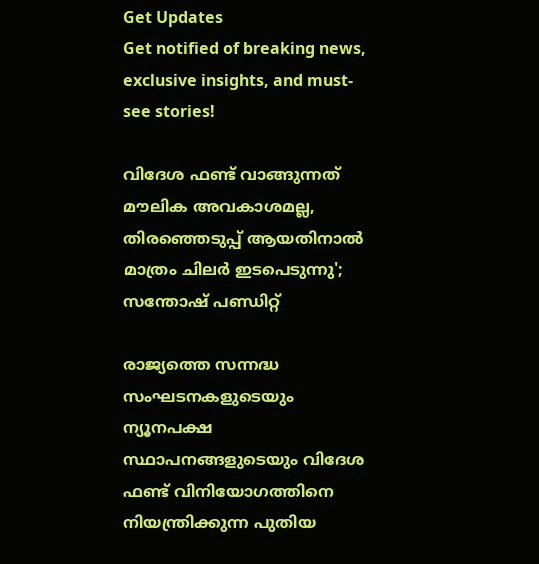Get Updates
Get notified of breaking news, exclusive insights, and must-see stories!

വിദേശ ഫണ്ട്‌ വാങ്ങുന്നത് മൗലിക അവകാശമല്ല, തിരഞ്ഞെടുപ്പ് ആയതിനാൽ മാത്രം ചിലർ ഇടപെടുന്നു'; സന്തോഷ് പണ്ഡിറ്റ്

രാജ്യത്തെ സന്നദ്ധ സംഘടനകളുടെയും ന്യൂനപക്ഷ സ്ഥാപനങ്ങളുടെയും വിദേശ ഫണ്ട് വിനിയോഗത്തിനെ നിയന്ത്രിക്കുന്ന പുതിയ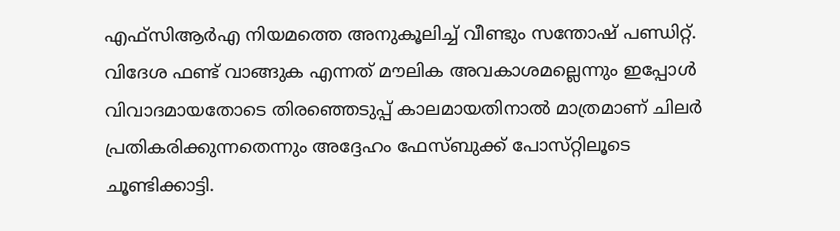എഫ്‌സിആർഎ നിയമത്തെ അനുകൂലിച്ച് വീണ്ടും സന്തോഷ് പണ്ഡിറ്റ്. വിദേശ ഫണ്ട് വാങ്ങുക എന്നത് മൗലിക അവകാശമല്ലെന്നും ഇപ്പോൾ വിവാദമായതോടെ തിരഞ്ഞെടുപ്പ് കാലമായതിനാൽ മാത്രമാണ് ചിലർ പ്രതികരിക്കുന്നതെന്നും അദ്ദേഹം ഫേസ്‌ബുക്ക് പോസ്‌റ്റിലൂടെ ചൂണ്ടിക്കാട്ടി.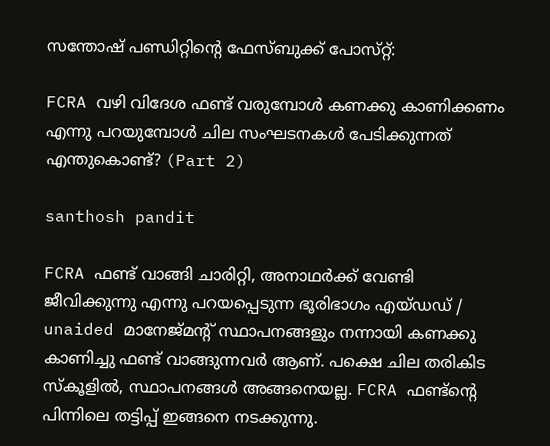സന്തോഷ് പണ്ഡിറ്റിന്റെ ഫേസ്‌ബുക്ക് പോസ്‌റ്റ്:

FCRA വഴി വിദേശ ഫണ്ട്‌ വരുമ്പോൾ കണക്കു കാണിക്കണം എന്നു പറയുമ്പോൾ ചില സംഘടനകൾ പേടിക്കുന്നത് എന്തുകൊണ്ട്? (Part 2)

santhosh pandit

FCRA ഫണ്ട്‌ വാങ്ങി ചാരിറ്റി, അനാഥർക്ക് വേണ്ടി ജീവിക്കുന്നു എന്നു പറയപ്പെടുന്ന ഭൂരിഭാഗം എയ്ഡഡ് / unaided മാനേജ്‌മന്റ് സ്ഥാപനങ്ങളും നന്നായി കണക്കു കാണിച്ചു ഫണ്ട്‌ വാങ്ങുന്നവർ ആണ്. പക്ഷെ ചില തരികിട
സ്‌കൂളിൽ, സ്ഥാപനങ്ങൾ അങ്ങനെയല്ല. FCRA ഫണ്ട്‌ന്റെ പിന്നിലെ തട്ടിപ്പ് ഇങ്ങനെ നടക്കുന്നു.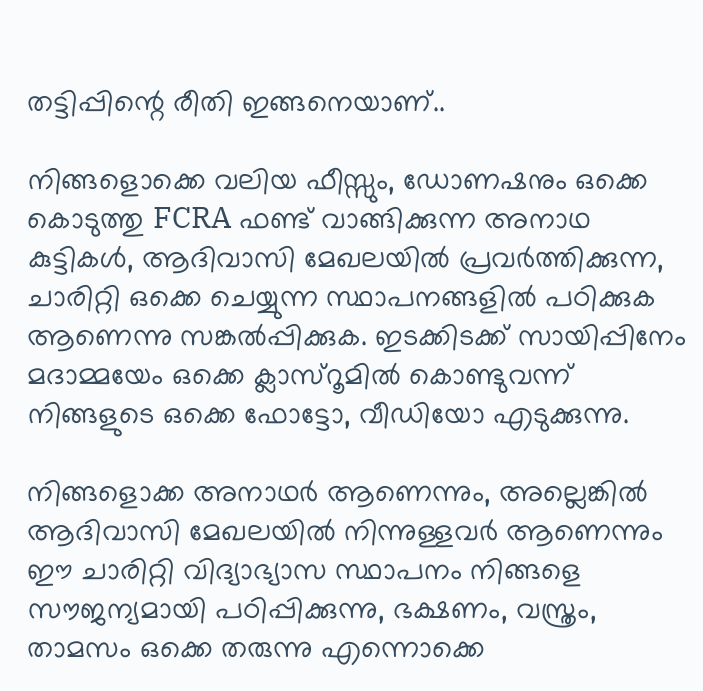തട്ടിപ്പിന്റെ രീതി ഇങ്ങനെയാണ്..

നിങ്ങളൊക്കെ വലിയ ഫീസ്സും, ഡോണഷനും ഒക്കെ കൊടുത്തു FCRA ഫണ്ട്‌ വാങ്ങിക്കുന്ന അനാഥ കുട്ടികൾ, ആദിവാസി മേഖലയിൽ പ്രവർത്തിക്കുന്ന, ചാരിറ്റി ഒക്കെ ചെയ്യുന്ന സ്ഥാപനങ്ങളിൽ പഠിക്കുക ആണെന്നു സങ്കൽപ്പിക്കുക. ഇടക്കിടക്ക് സായിപ്പിനേം മദാമ്മയേം ഒക്കെ ക്ലാസ്റൂമിൽ കൊണ്ടുവന്ന് നിങ്ങളുടെ ഒക്കെ ഫോട്ടോ, വീഡിയോ എടുക്കുന്നു.

നിങ്ങളൊക്ക അനാഥർ ആണെന്നും, അല്ലെങ്കിൽ ആദിവാസി മേഖലയിൽ നിന്നുള്ളവർ ആണെന്നും ഈ ചാരിറ്റി വിദ്യാഭ്യാസ സ്ഥാപനം നിങ്ങളെ സൗജന്യമായി പഠിപ്പിക്കുന്നു, ഭക്ഷണം, വസ്ത്രം, താമസം ഒക്കെ തരുന്നു എന്നൊക്കെ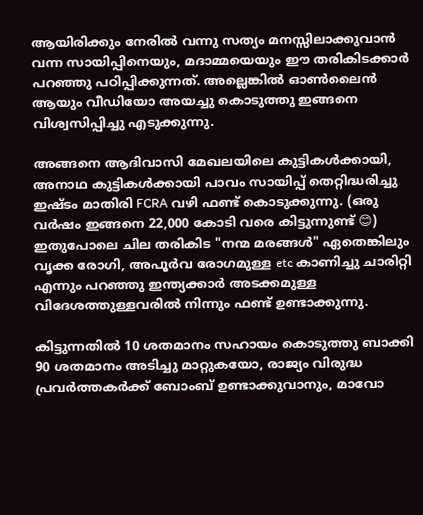ആയിരിക്കും നേരിൽ വന്നു സത്യം മനസ്സിലാക്കുവാൻ വന്ന സായിപ്പിനെയും, മദാമ്മയെയും ഈ തരികിടക്കാർ പറഞ്ഞു പഠിപ്പിക്കുന്നത്. അല്ലെങ്കിൽ ഓൺലൈൻ ആയും വീഡിയോ അയച്ചു കൊടുത്തു ഇങ്ങനെ വിശ്വസിപ്പിച്ചു എടുക്കുന്നു.

അങ്ങനെ ആദിവാസി മേഖലയിലെ കുട്ടികൾക്കായി, അനാഥ കുട്ടികൾക്കായി പാവം സായിപ്പ് തെറ്റിദ്ധരിച്ചു ഇഷ്ടം മാതിരി FCRA വഴി ഫണ്ട്‌ കൊടുക്കുന്നു. (ഒരു വർഷം ഇങ്ങനെ 22,000 കോടി വരെ കിട്ടുന്നുണ്ട് 😊)
ഇതുപോലെ ചില തരികിട "നന്മ മരങ്ങൾ" ഏതെങ്കിലും വൃക്ക രോഗി, അപൂർവ രോഗമുള്ള etc കാണിച്ചു ചാരിറ്റി എന്നും പറഞ്ഞു ഇന്ത്യക്കാർ അടക്കമുള്ള വിദേശത്തുള്ളവരിൽ നിന്നും ഫണ്ട്‌ ഉണ്ടാക്കുന്നു.

കിട്ടുന്നതിൽ 10 ശതമാനം സഹായം കൊടുത്തു ബാക്കി 90 ശതമാനം അടിച്ചു മാറ്റുകയോ, രാജ്യം വിരുദ്ധ പ്രവർത്തകർക്ക് ബോംബ് ഉണ്ടാക്കുവാനും, മാവോ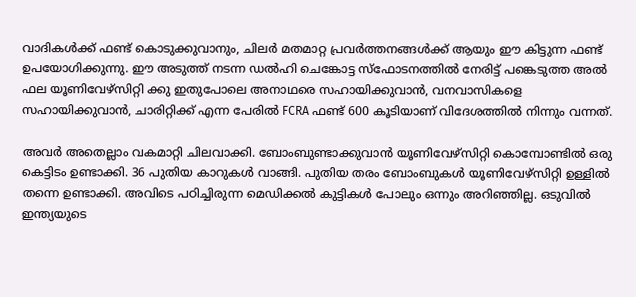വാദികൾക്ക് ഫണ്ട്‌ കൊടുക്കുവാനും, ചിലർ മതമാറ്റ പ്രവർത്തനങ്ങൾക്ക് ആയും ഈ കിട്ടുന്ന ഫണ്ട്‌ ഉപയോഗിക്കുന്നു. ഈ അടുത്ത് നടന്ന ഡൽഹി ചെങ്കോട്ട സ്ഫോടനത്തിൽ നേരിട്ട് പങ്കെടുത്ത അൽ ഫല യൂണിവേഴ്സിറ്റി ക്കു ഇതുപോലെ അനാഥരെ സഹായിക്കുവാൻ, വനവാസികളെ സഹായിക്കുവാൻ, ചാരിറ്റിക്ക് എന്ന പേരിൽ FCRA ഫണ്ട്‌ 600 കൂടിയാണ് വിദേശത്തിൽ നിന്നും വന്നത്.

അവർ അതെല്ലാം വകമാറ്റി ചിലവാക്കി. ബോംബുണ്ടാക്കുവാൻ യൂണിവേഴ്സിറ്റി കൊമ്പോണ്ടിൽ ഒരു കെട്ടിടം ഉണ്ടാക്കി. 36 പുതിയ കാറുകൾ വാങ്ങി. പുതിയ തരം ബോംബുകൾ യൂണിവേഴ്സിറ്റി ഉള്ളിൽ തന്നെ ഉണ്ടാക്കി. അവിടെ പഠിച്ചിരുന്ന മെഡിക്കൽ കുട്ടികൾ പോലും ഒന്നും അറിഞ്ഞില്ല. ഒടുവിൽ ഇന്ത്യയുടെ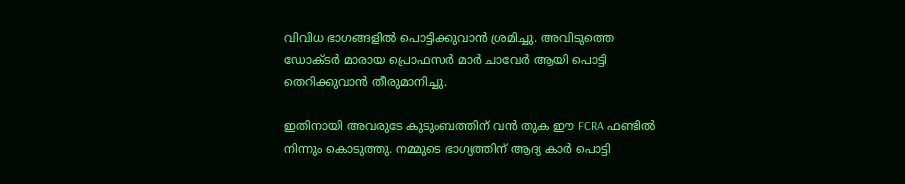വിവിധ ഭാഗങ്ങളിൽ പൊട്ടിക്കുവാൻ ശ്രമിച്ചു. അവിടുത്തെ ഡോക്ടർ മാരായ പ്രൊഫസർ മാർ ചാവേർ ആയി പൊട്ടി തെറിക്കുവാൻ തീരുമാനിച്ചു.

ഇതിനായി അവരുടേ കുടുംബത്തിന് വൻ തുക ഈ FCRA ഫണ്ടിൽ നിന്നും കൊടുത്തു. നമ്മുടെ ഭാഗ്യത്തിന് ആദ്യ കാർ പൊട്ടി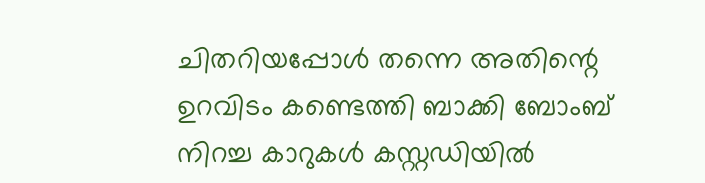ചിതറിയപ്പോൾ തന്നെ അതിന്റെ ഉറവിടം കണ്ടെത്തി ബാക്കി ബോംബ് നിറച്ച കാറുകൾ കസ്റ്റഡിയിൽ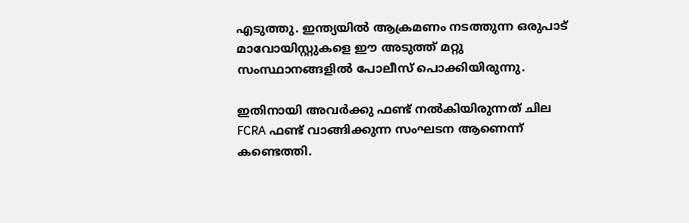എടുത്തു. ഇന്ത്യയിൽ ആക്രമണം നടത്തുന്ന ഒരുപാട് മാവോയിസ്റ്റുകളെ ഈ അടുത്ത് മറ്റു സംസ്ഥാനങ്ങളിൽ പോലീസ് പൊക്കിയിരുന്നു.

ഇതിനായി അവർക്കു ഫണ്ട്‌ നൽകിയിരുന്നത് ചില FCRA ഫണ്ട്‌ വാങ്ങിക്കുന്ന സംഘടന ആണെന്ന് കണ്ടെത്തി.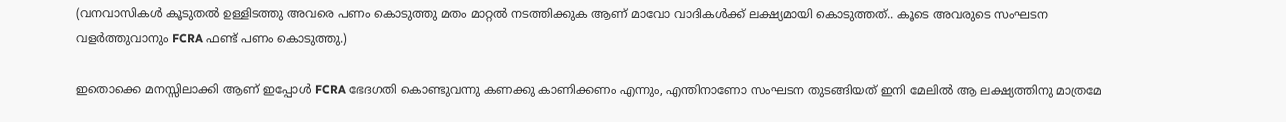(വനവാസികൾ കൂടുതൽ ഉള്ളിടത്തു അവരെ പണം കൊടുത്തു മതം മാറ്റൽ നടത്തിക്കുക ആണ് മാവോ വാദികൾക്ക് ലക്ഷ്യമായി കൊടുത്തത്.. കൂടെ അവരുടെ സംഘടന വളർത്തുവാനും FCRA ഫണ്ട്‌ പണം കൊടുത്തു.)

ഇതൊക്കെ മനസ്സിലാക്കി ആണ് ഇപ്പോൾ FCRA ഭേദഗതി കൊണ്ടുവന്നു കണക്കു കാണിക്കണം എന്നും, എന്തിനാണോ സംഘടന തുടങ്ങിയത് ഇനി മേലിൽ ആ ലക്ഷ്യത്തിനു മാത്രമേ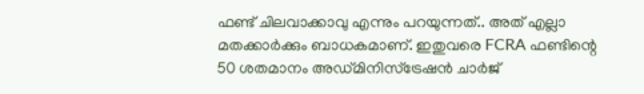ഫണ്ട്‌ ചിലവാക്കാവു എന്നും പറയുന്നത്.. അത് എല്ലാ മതക്കാർക്കും ബാധകമാണ്. ഇതുവരെ FCRA ഫണ്ടിന്റെ 50 ശതമാനം അഡ്മിനിസ്ട്രേഷൻ ചാർജ്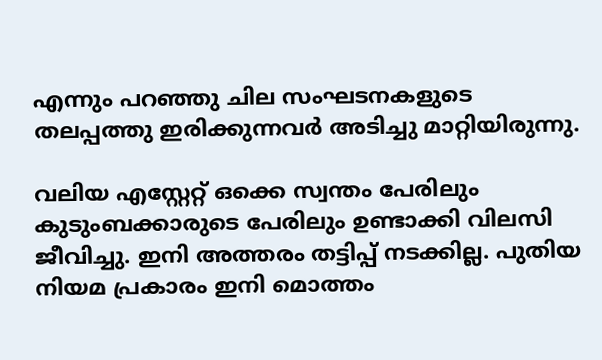എന്നും പറഞ്ഞു ചില സംഘടനകളുടെ തലപ്പത്തു ഇരിക്കുന്നവർ അടിച്ചു മാറ്റിയിരുന്നു.

വലിയ എസ്റ്റേറ്റ് ഒക്കെ സ്വന്തം പേരിലും കുടുംബക്കാരുടെ പേരിലും ഉണ്ടാക്കി വിലസി ജീവിച്ചു. ഇനി അത്തരം തട്ടിപ്പ് നടക്കില്ല. പുതിയ നിയമ പ്രകാരം ഇനി മൊത്തം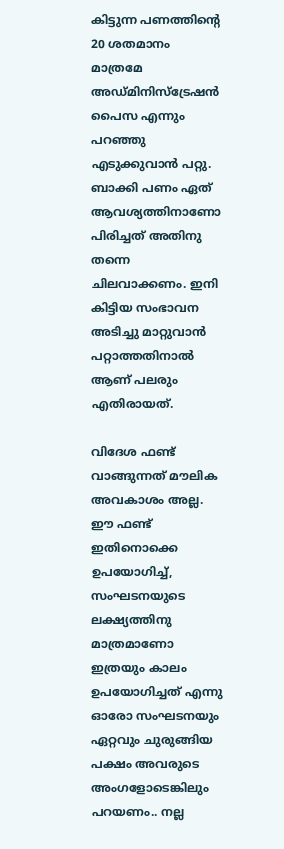കിട്ടുന്ന പണത്തിന്റെ 20 ശതമാനം മാത്രമേ അഡ്മിനിസ്ട്രേഷൻ പൈസ എന്നും പറഞ്ഞു എടുക്കുവാൻ പറ്റു. ബാക്കി പണം ഏത് ആവശ്യത്തിനാണോ പിരിച്ചത് അതിനു തന്നെ ചിലവാക്കണം. ഇനി കിട്ടിയ സംഭാവന അടിച്ചു മാറ്റുവാൻ പറ്റാത്തതിനാൽ ആണ് പലരും എതിരായത്.

വിദേശ ഫണ്ട്‌ വാങ്ങുന്നത് മൗലിക അവകാശം അല്ല. ഈ ഫണ്ട്‌ ഇതിനൊക്കെ ഉപയോഗിച്ച്, സംഘടനയുടെ ലക്ഷ്യത്തിനു മാത്രമാണോ ഇത്രയും കാലം ഉപയോഗിച്ചത് എന്നു ഓരോ സംഘടനയും ഏറ്റവും ചുരുങ്ങിയ പക്ഷം അവരുടെ അംഗളോടെങ്കിലും പറയണം.. നല്ല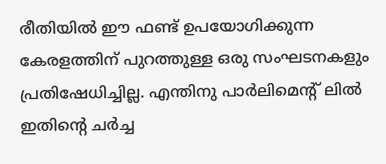രീതിയിൽ ഈ ഫണ്ട്‌ ഉപയോഗിക്കുന്ന കേരളത്തിന്‌ പുറത്തുള്ള ഒരു സംഘടനകളും പ്രതിഷേധിച്ചില്ല. എന്തിനു പാർലിമെന്റ് ലിൽ ഇതിന്റെ ചർച്ച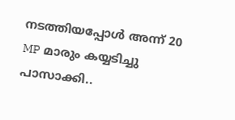നടത്തിയപ്പോൾ അന്ന് 20 MP മാരും കയ്യടിച്ചു പാസാക്കി..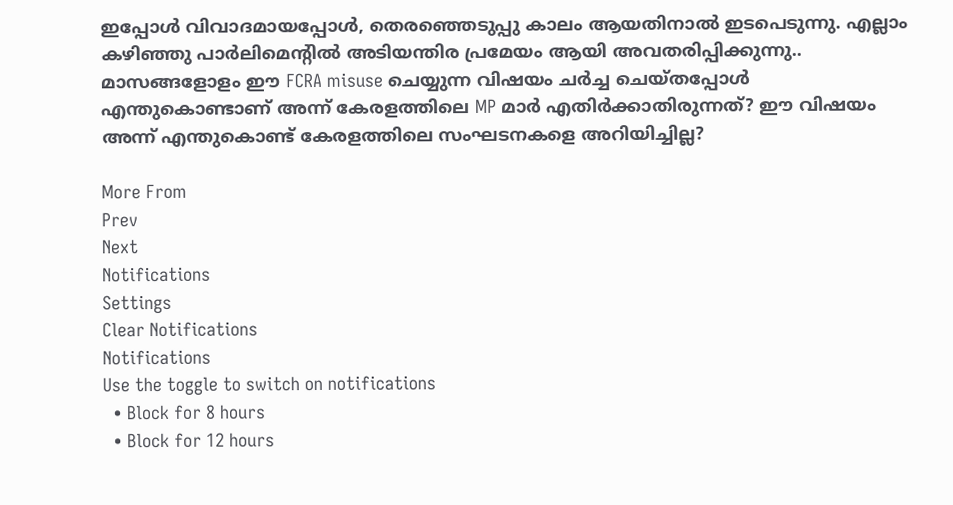ഇപ്പോൾ വിവാദമായപ്പോൾ, തെരഞ്ഞെടുപ്പു കാലം ആയതിനാൽ ഇടപെടുന്നു. എല്ലാം കഴിഞ്ഞു പാർലിമെന്റിൽ അടിയന്തിര പ്രമേയം ആയി അവതരിപ്പിക്കുന്നു.. മാസങ്ങളോളം ഈ FCRA misuse ചെയ്യുന്ന വിഷയം ചർച്ച ചെയ്തപ്പോൾ എന്തുകൊണ്ടാണ് അന്ന് കേരളത്തിലെ MP മാർ എതിർക്കാതിരുന്നത്? ഈ വിഷയം അന്ന് എന്തുകൊണ്ട് കേരളത്തിലെ സംഘടനകളെ അറിയിച്ചില്ല?

More From
Prev
Next
Notifications
Settings
Clear Notifications
Notifications
Use the toggle to switch on notifications
  • Block for 8 hours
  • Block for 12 hours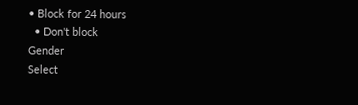• Block for 24 hours
  • Don't block
Gender
Select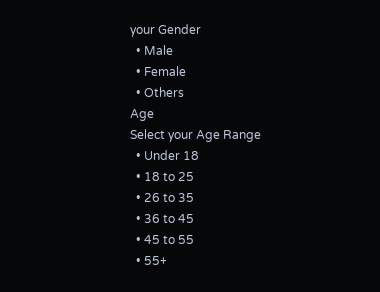your Gender
  • Male
  • Female
  • Others
Age
Select your Age Range
  • Under 18
  • 18 to 25
  • 26 to 35
  • 36 to 45
  • 45 to 55
  • 55+